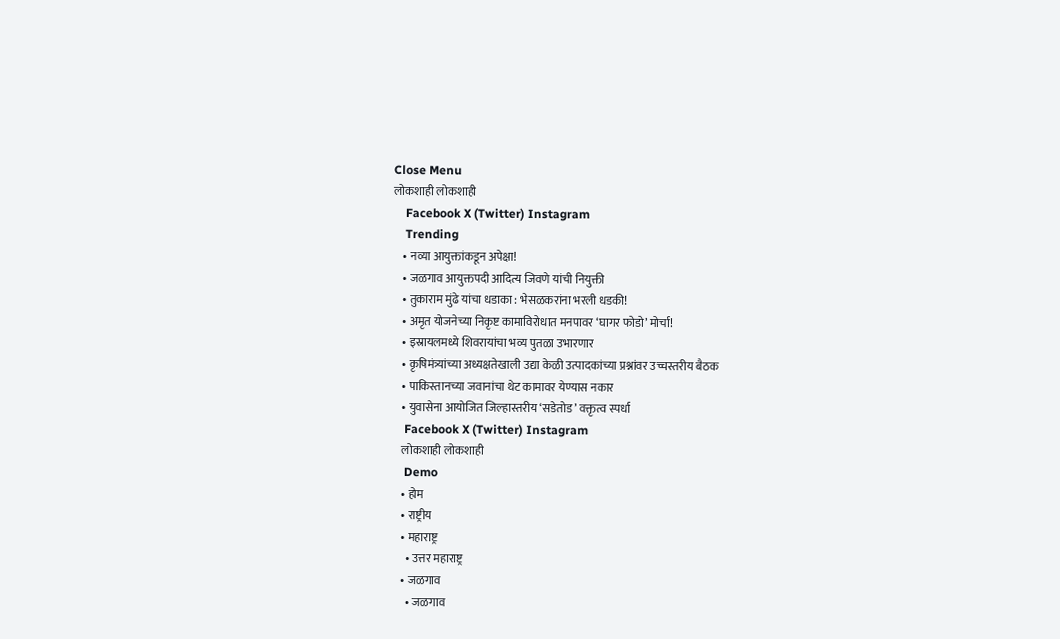Close Menu
लोकशाही लोकशाही
    Facebook X (Twitter) Instagram
    Trending
    • नव्या आयुक्तांकडून अपेक्षा!
    • जळगाव आयुक्तपदी आदित्य जिवणे यांची नियुक्ती
    • तुकाराम मुंढे यांचा धडाका : भेसळकरांना भरली धडकी!
    • अमृत योजनेच्या निकृष्ट कामाविरोधात मनपावर ‘घागर फोडो’ मोर्चा!
    • इस्रायलमध्ये शिवरायांचा भव्य पुतळा उभारणार
    • कृषिमंत्र्यांच्या अध्यक्षतेखाली उद्या केळी उत्पादकांच्या प्रश्नांवर उच्चस्तरीय बैठक
    • पाकिस्तानच्या जवानांचा थेट कामावर येण्यास नकार
    • युवासेना आयोजित जिल्हास्तरीय ‘सडेतोड’ वक्तृत्व स्पर्धा
    Facebook X (Twitter) Instagram
    लोकशाही लोकशाही
    Demo
    • होम
    • राष्ट्रीय
    • महाराष्ट्र
      • उत्तर महाराष्ट्र
    • जळगाव
      • जळगाव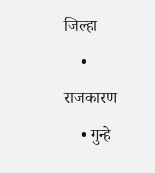जिल्हा
    • राजकारण
    • गुन्हे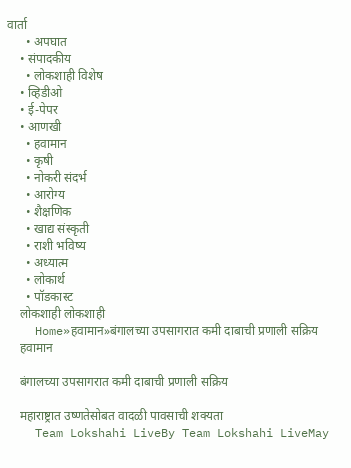वार्ता
      • अपघात
    • संपादकीय
      • लोकशाही विशेष
    • व्हिडीओ
    • ई-पेपर
    • आणखी
      • हवामान
      • कृषी
      • नोकरी संदर्भ
      • आरोग्य
      • शैक्षणिक
      • खाद्य संस्कृती
      • राशी भविष्य
      • अध्यात्म
      • लोकार्थ
      • पॉडकास्ट
    लोकशाही लोकशाही
    Home»हवामान»बंगालच्या उपसागरात कमी दाबाची प्रणाली सक्रिय
    हवामान

    बंगालच्या उपसागरात कमी दाबाची प्रणाली सक्रिय

    महाराष्ट्रात उष्णतेसोबत वादळी पावसाची शक्यता
    Team Lokshahi LiveBy Team Lokshahi LiveMay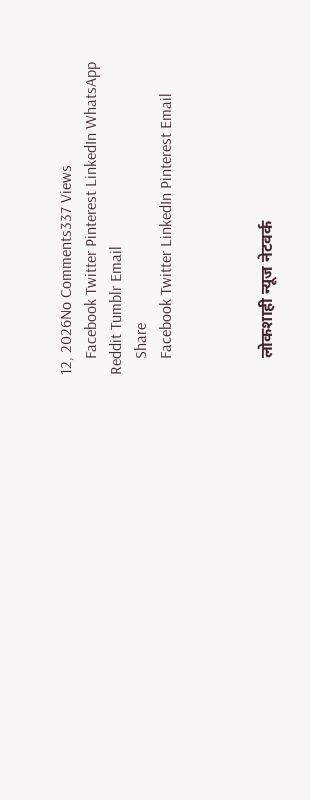12, 2026No Comments337 Views
    Facebook Twitter Pinterest LinkedIn WhatsApp Reddit Tumblr Email
    Share
    Facebook Twitter LinkedIn Pinterest Email



    लोकशाही न्यूज नेटवर्क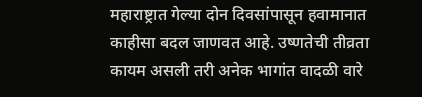महाराष्ट्रात गेल्या दोन दिवसांपासून हवामानात काहीसा बदल जाणवत आहे. उष्णतेची तीव्रता कायम असली तरी अनेक भागांत वादळी वारे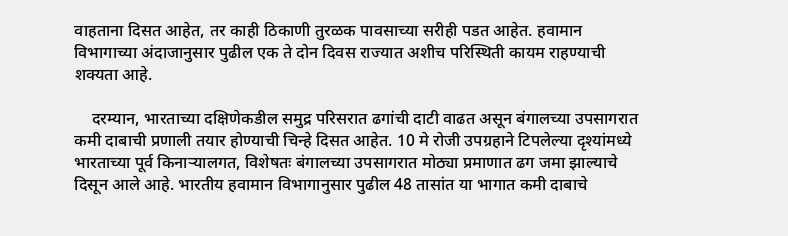वाहताना दिसत आहेत, तर काही ठिकाणी तुरळक पावसाच्या सरीही पडत आहेत. हवामान विभागाच्या अंदाजानुसार पुढील एक ते दोन दिवस राज्यात अशीच परिस्थिती कायम राहण्याची शक्यता आहे.

    दरम्यान, भारताच्या दक्षिणेकडील समुद्र परिसरात ढगांची दाटी वाढत असून बंगालच्या उपसागरात कमी दाबाची प्रणाली तयार होण्याची चिन्हे दिसत आहेत. 10 मे रोजी उपग्रहाने टिपलेल्या दृश्यांमध्ये भारताच्या पूर्व किनाऱ्यालगत, विशेषतः बंगालच्या उपसागरात मोठ्या प्रमाणात ढग जमा झाल्याचे दिसून आले आहे. भारतीय हवामान विभागानुसार पुढील 48 तासांत या भागात कमी दाबाचे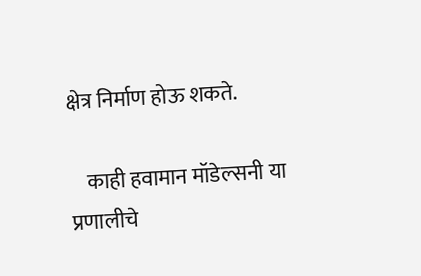क्षेत्र निर्माण होऊ शकते.

    काही हवामान मॉडेल्सनी या प्रणालीचे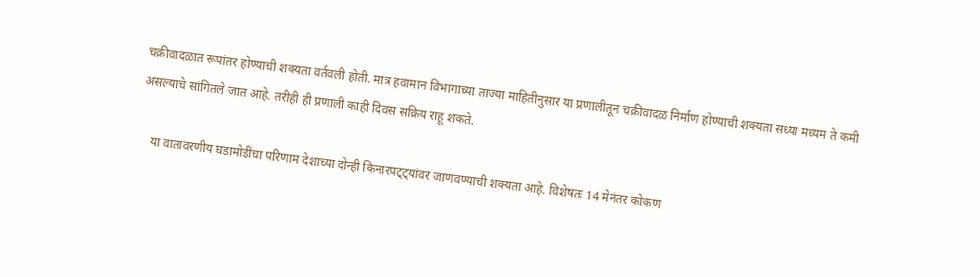चक्रीवादळात रूपांतर होण्याची शक्यता वर्तवली होती. मात्र हवामान विभागाच्या ताज्या माहितीनुसार या प्रणालीतून चक्रीवादळ निर्माण होण्याची शक्यता सध्या मध्यम ते कमी असल्याचे सांगितले जात आहे. तरीही ही प्रणाली काही दिवस सक्रिय राहू शकते.

    या वातावरणीय घडामोडींचा परिणाम देशाच्या दोन्ही किनारपट्ट्यांवर जाणवण्याची शक्यता आहे. विशेषतः 14 मेनंतर कोकण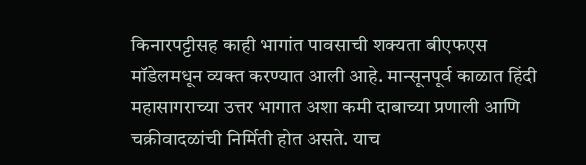किनारपट्टीसह काही भागांत पावसाची शक्यता बीएफएस मॉडेलमधून व्यक्त करण्यात आली आहे. मान्सूनपूर्व काळात हिंदी महासागराच्या उत्तर भागात अशा कमी दाबाच्या प्रणाली आणि चक्रीवादळांची निर्मिती होत असते. याच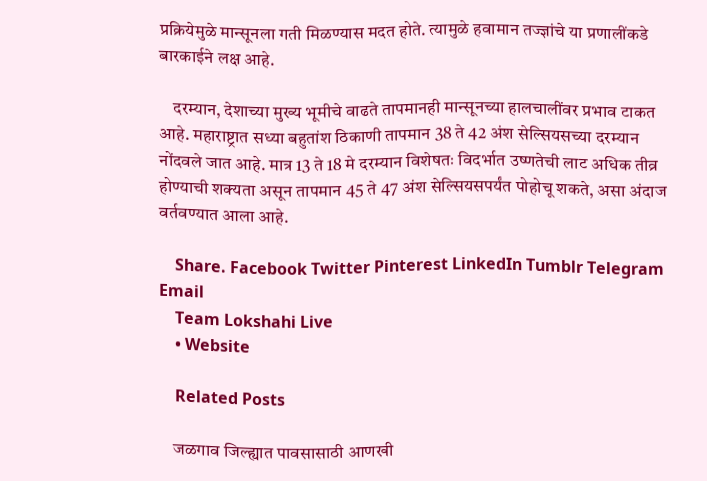प्रक्रियेमुळे मान्सूनला गती मिळण्यास मदत होते. त्यामुळे हवामान तज्ज्ञांचे या प्रणालींकडे बारकाईने लक्ष आहे.

    दरम्यान, देशाच्या मुख्य भूमीचे वाढते तापमानही मान्सूनच्या हालचालींवर प्रभाव टाकत आहे. महाराष्ट्रात सध्या बहुतांश ठिकाणी तापमान 38 ते 42 अंश सेल्सियसच्या दरम्यान नोंदवले जात आहे. मात्र 13 ते 18 मे दरम्यान विशेषतः विदर्भात उष्णतेची लाट अधिक तीव्र होण्याची शक्यता असून तापमान 45 ते 47 अंश सेल्सियसपर्यंत पोहोचू शकते, असा अंदाज वर्तवण्यात आला आहे.

    Share. Facebook Twitter Pinterest LinkedIn Tumblr Telegram Email
    Team Lokshahi Live
    • Website

    Related Posts

    जळगाव जिल्ह्यात पावसासाठी आणखी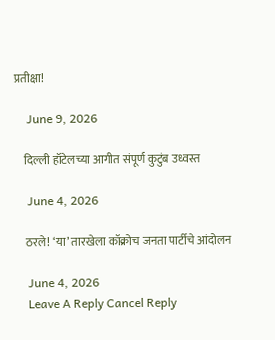प्रतीक्षा!

    June 9, 2026

    दिल्ली हॉटेलच्या आगीत संपूर्ण कुटुंब उध्वस्त

    June 4, 2026

    ठरले! ‘या’ तारखेला कॉक्रोच जनता पार्टीचे आंदोलन

    June 4, 2026
    Leave A Reply Cancel Reply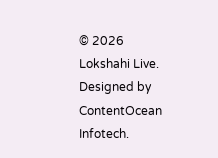© 2026 Lokshahi Live. Designed by ContentOcean Infotech.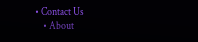• Contact Us
    • About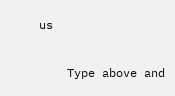us

    Type above and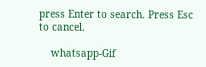press Enter to search. Press Esc to cancel.

    whatsapp-Gif